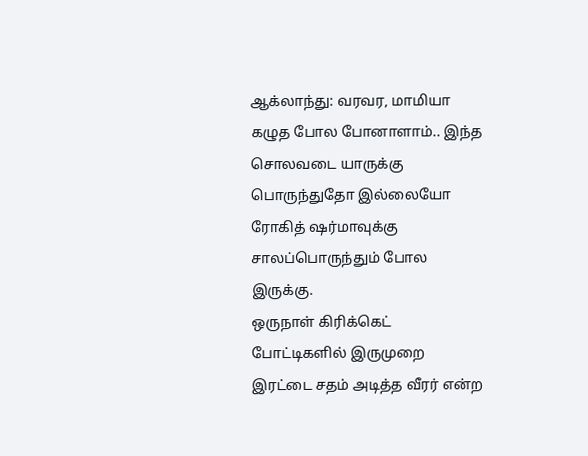ஆக்லாந்து: வரவர, மாமியா கழுத போல போனாளாம்.. இந்த சொலவடை யாருக்கு பொருந்துதோ இல்லையோ ரோகித் ஷர்மாவுக்கு சாலப்பொருந்தும் போல இருக்கு.
ஒருநாள் கிரிக்கெட் போட்டிகளில் இருமுறை இரட்டை சதம் அடித்த வீரர் என்ற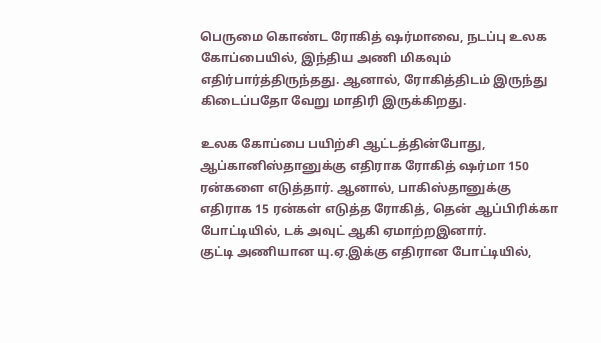பெருமை கொண்ட ரோகித் ஷர்மாவை, நடப்பு உலக கோப்பையில், இந்திய அணி மிகவும் எதிர்பார்த்திருந்தது. ஆனால், ரோகித்திடம் இருந்து கிடைப்பதோ வேறு மாதிரி இருக்கிறது.

உலக கோப்பை பயிற்சி ஆட்டத்தின்போது, ஆப்கானிஸ்தானுக்கு எதிராக ரோகித் ஷர்மா 150 ரன்களை எடுத்தார். ஆனால், பாகிஸ்தானுக்கு எதிராக 15 ரன்கள் எடுத்த ரோகித், தென் ஆப்பிரிக்கா போட்டியில், டக் அவுட் ஆகி ஏமாற்றஇனார்.
குட்டி அணியான யு.ஏ.இக்கு எதிரான போட்டியில்,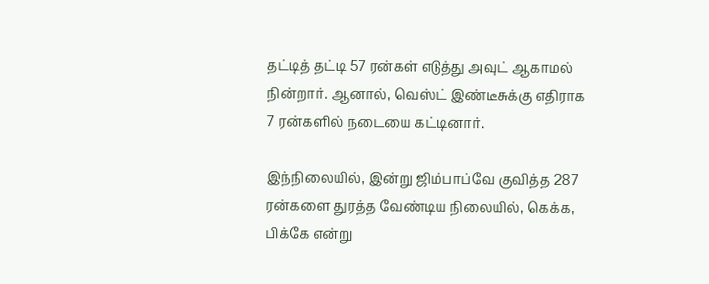தட்டித் தட்டி 57 ரன்கள் எடுத்து அவுட் ஆகாமல் நின்றார். ஆனால், வெஸ்ட் இண்டீசுக்கு எதிராக 7 ரன்களில் நடையை கட்டினார்.

இந்நிலையில், இன்று ஜிம்பாப்வே குவித்த 287 ரன்களை துரத்த வேண்டிய நிலையில், கெக்க, பிக்கே என்று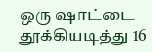ஒரு ஷாட்டை தூக்கியடித்து 16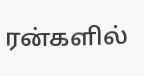ரன்களில்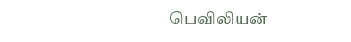பெவிலியன்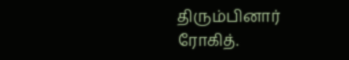திரும்பினார் ரோகித்.